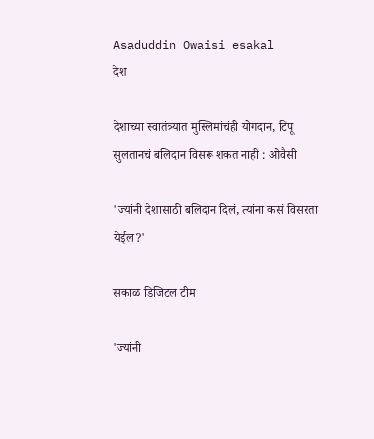Asaduddin Owaisi esakal
देश

देशाच्या स्वातंत्र्यात मुस्लिमांचंही योगदान, टिपू सुलतानचं बलिदान विसरू शकत नाही : ओवैसी

'ज्यांनी देशासाठी बलिदान दिलं, त्यांना कसं विसरता येईल?'

सकाळ डिजिटल टीम

'ज्यांनी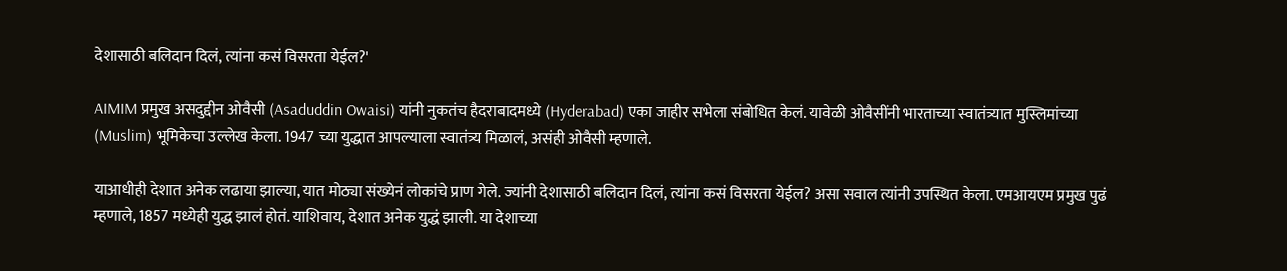देशासाठी बलिदान दिलं, त्यांना कसं विसरता येईल?'

AIMIM प्रमुख असदुद्दीन ओवैसी (Asaduddin Owaisi) यांनी नुकतंच हैदराबादमध्ये (Hyderabad) एका जाहीर सभेला संबोधित केलं. यावेळी ओवैसींनी भारताच्या स्वातंत्र्यात मुस्लिमांच्या (Muslim) भूमिकेचा उल्लेख केला. 1947 च्या युद्धात आपल्याला स्वातंत्र्य मिळालं, असंही ओवैसी म्हणाले.

याआधीही देशात अनेक लढाया झाल्या, यात मोठ्या संख्येनं लोकांचे प्राण गेले. ज्यांनी देशासाठी बलिदान दिलं, त्यांना कसं विसरता येईल? असा सवाल त्यांनी उपस्थित केला. एमआयएम प्रमुख पुढं म्हणाले, 1857 मध्येही युद्ध झालं होतं. याशिवाय, देशात अनेक युद्धं झाली. या देशाच्या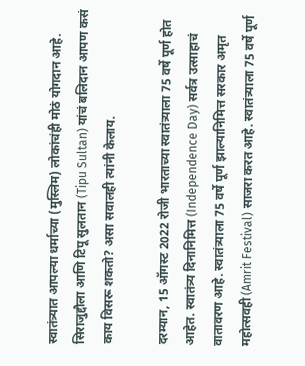स्वातंत्र्यात आपल्या धर्माच्या (मुस्लिम) लोकांचंही मोठं योगदान आहे. सिराजुद्दौला आणि टिपू सुलतान (Tipu Sultan) यांचं बलिदान आपण कसं काय विसरू शकतो? असा सवालही त्यांनी केलाय.

दरम्यान, 15 ऑगस्ट 2022 रोजी भारताच्या स्वातंत्र्याला 75 वर्षे पूर्ण होत आहेत. स्वातंत्र्य दिनानिमित्त (Independence Day) सर्वत्र उत्साहाचं वातावरण आहे. स्वातंत्र्याला 75 वर्षे पूर्ण झाल्यानिमित्त सरकार अमृत महोत्सवही (Amrit Festival) साजरा करत आहे. स्वातंत्र्याला 75 वर्षे पूर्ण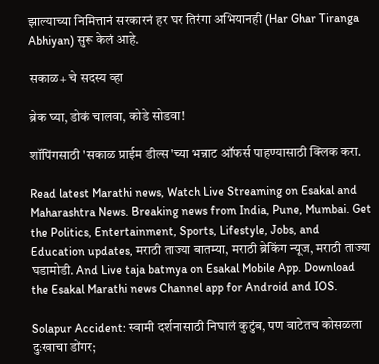झाल्याच्या निमित्तानं सरकारनं हर घर तिरंगा अभियानही (Har Ghar Tiranga Abhiyan) सुरू केलं आहे.

सकाळ+ चे सदस्य व्हा

ब्रेक घ्या, डोकं चालवा, कोडे सोडवा!

शॉपिंगसाठी 'सकाळ प्राईम डील्स'च्या भन्नाट ऑफर्स पाहण्यासाठी क्लिक करा.

Read latest Marathi news, Watch Live Streaming on Esakal and Maharashtra News. Breaking news from India, Pune, Mumbai. Get the Politics, Entertainment, Sports, Lifestyle, Jobs, and Education updates, मराठी ताज्या बातम्या, मराठी ब्रेकिंग न्यूज, मराठी ताज्या घडामोडी. And Live taja batmya on Esakal Mobile App. Download the Esakal Marathi news Channel app for Android and IOS.

Solapur Accident: स्वामी दर्शनासाठी निघालं कुटुंब, पण वाटेतच कोसळला दुःखाचा डोंगर;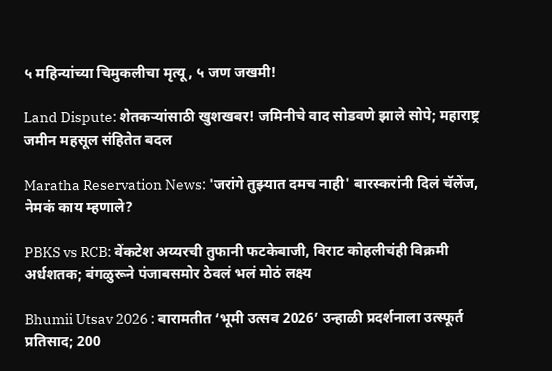५ महिन्यांच्या चिमुकलीचा मृत्यू, ५ जण जखमी!

Land Dispute: शेतकऱ्यांसाठी खुशखबर! जमिनीचे वाद सोडवणे झाले सोपे; महाराष्ट्र जमीन महसूल संहितेत बदल

Maratha Reservation News: 'जरांगे तुझ्यात दमच नाही' बारस्करांनी दिलं चॅलेंज, नेमकं काय म्हणाले?

PBKS vs RCB: वेंकटेश अय्यरची तुफानी फटकेबाजी, विराट कोहलीचंही विक्रमी अर्धशतक; बंगळुरूने पंजाबसमोर ठेवलं भलं मोठं लक्ष्य

Bhumii Utsav 2026 : बारामतीत ‘भूमी उत्सव 2026’ उन्हाळी प्रदर्शनाला उत्स्फूर्त प्रतिसाद; 200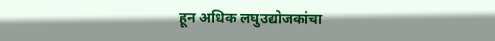हून अधिक लघुउद्योजकांचा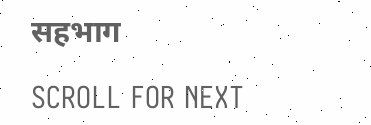सहभाग

SCROLL FOR NEXT